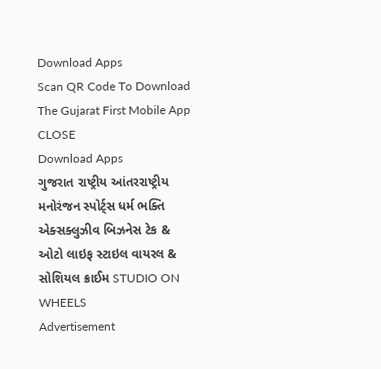Download Apps
Scan QR Code To Download The Gujarat First Mobile App CLOSE
Download Apps
ગુજરાત રાષ્ટ્રીય આંતરરાષ્ટ્રીય મનોરંજન સ્પોર્ટ્સ ધર્મ ભક્તિ એક્સક્લુઝીવ બિઝનેસ ટેક & ઓટો લાઇફ સ્ટાઇલ વાયરલ & સોશિયલ ક્રાઈમ STUDIO ON WHEELS
Advertisement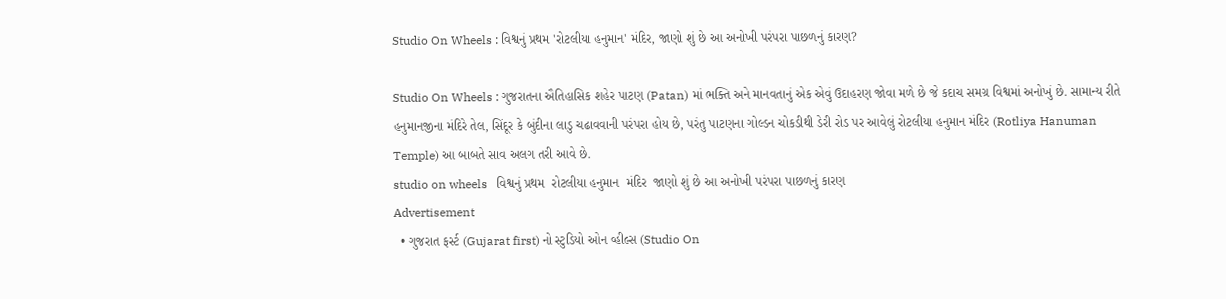Studio On Wheels : વિશ્વનું પ્રથમ 'રોટલીયા હનુમાન' મંદિર, જાણો શું છે આ અનોખી પરંપરા પાછળનું કારણ?

Studio On Wheels : ગુજરાતના ઐતિહાસિક શહેર પાટણ (Patan) માં ભક્તિ અને માનવતાનું એક એવું ઉદાહરણ જોવા મળે છે જે કદાચ સમગ્ર વિશ્વમાં અનોખું છે. સામાન્ય રીતે હનુમાનજીના મંદિરે તેલ, સિંદૂર કે બુંદીના લાડુ ચઢાવવાની પરંપરા હોય છે, પરંતુ પાટણના ગોલ્ડન ચોકડીથી ડેરી રોડ પર આવેલું રોટલીયા હનુમાન મંદિર (Rotliya Hanuman Temple) આ બાબતે સાવ અલગ તરી આવે છે.
studio on wheels   વિશ્વનું પ્રથમ  રોટલીયા હનુમાન  મંદિર  જાણો શું છે આ અનોખી પરંપરા પાછળનું કારણ
Advertisement
  • ગુજરાત ફર્સ્ટ (Gujarat first) નો સ્ટુડિયો ઓન વ્હીલ્સ (Studio On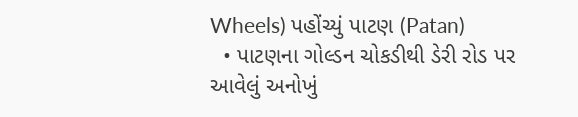Wheels) પહોંચ્યું પાટણ (Patan)
  • પાટણના ગોલ્ડન ચોકડીથી ડેરી રોડ પર આવેલું અનોખું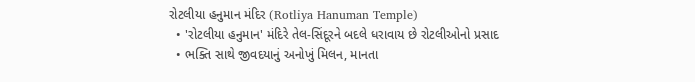રોટલીયા હનુમાન મંદિર (Rotliya Hanuman Temple)
  • 'રોટલીયા હનુમાન' મંદિરે તેલ-સિંદૂરને બદલે ધરાવાય છે રોટલીઓનો પ્રસાદ
  • ભક્તિ સાથે જીવદયાનું અનોખું મિલન, માનતા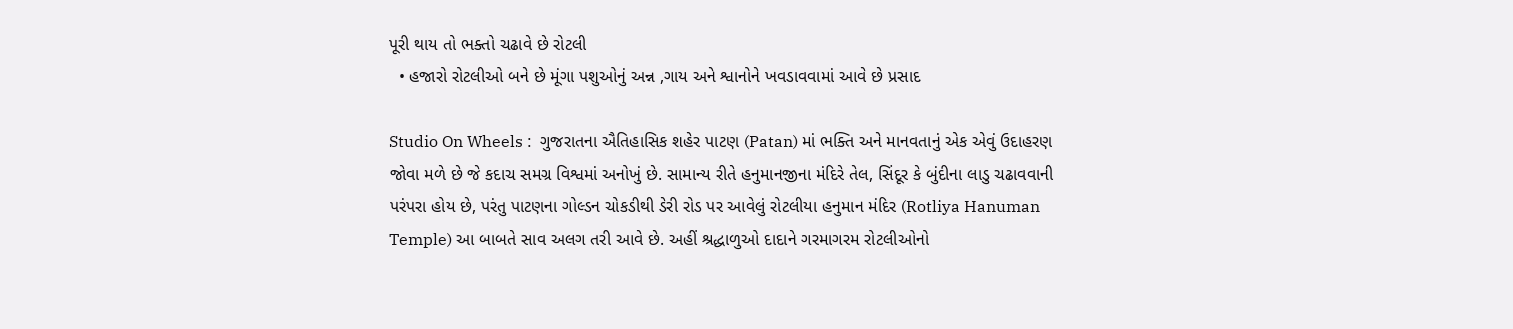પૂરી થાય તો ભક્તો ચઢાવે છે રોટલી
  • હજારો રોટલીઓ બને છે મૂંગા પશુઓનું અન્ન ,ગાય અને શ્વાનોને ખવડાવવામાં આવે છે પ્રસાદ

Studio On Wheels :  ગુજરાતના ઐતિહાસિક શહેર પાટણ (Patan) માં ભક્તિ અને માનવતાનું એક એવું ઉદાહરણ જોવા મળે છે જે કદાચ સમગ્ર વિશ્વમાં અનોખું છે. સામાન્ય રીતે હનુમાનજીના મંદિરે તેલ, સિંદૂર કે બુંદીના લાડુ ચઢાવવાની પરંપરા હોય છે, પરંતુ પાટણના ગોલ્ડન ચોકડીથી ડેરી રોડ પર આવેલું રોટલીયા હનુમાન મંદિર (Rotliya Hanuman Temple) આ બાબતે સાવ અલગ તરી આવે છે. અહીં શ્રદ્ધાળુઓ દાદાને ગરમાગરમ રોટલીઓનો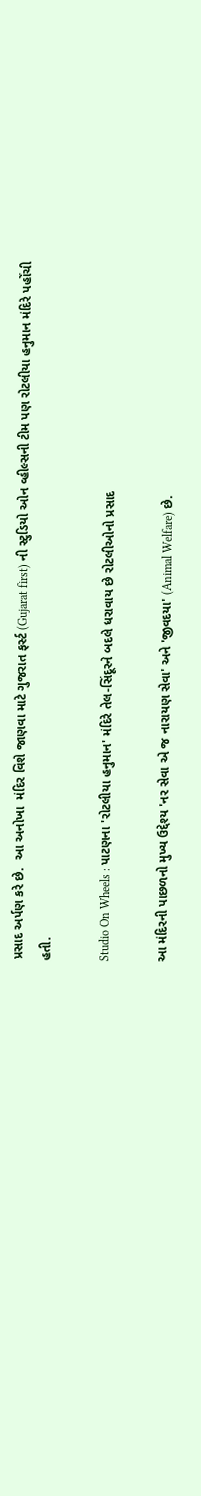પ્રસાદ અર્પણ કરે છે.  આ અનોખા  મંદિર વિશે જાણવા માટે ગુજરાત ફર્સ્ટ (Gujarat first) ની સ્ટુડિયો ઓન વ્હીલ્સની ટીમ પણ રોટલીયા હનુમાન મંદિરે પહોંચી હતી.

Studio On Wheels : પાટણના 'રોટલીયા હનુમાન' મંદિરે તેલ-સિંદૂરને બદલે ધરાવાય છે રોટલીઓનો પ્રસાદ

આ મંદિરની પાછળનો મુખ્ય ઉદ્દેશ્ય 'નર સેવા એ જ નારાયણ સેવા' અને 'જીવદયા' (Animal Welfare) છે.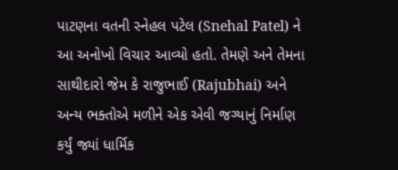પાટણના વતની સ્નેહલ પટેલ (Snehal Patel) ને આ અનોખો વિચાર આવ્યો હતો. તેમણે અને તેમના સાથીદારો જેમ કે રાજુભાઈ (Rajubhai) અને અન્ય ભક્તોએ મળીને એક એવી જગ્યાનું નિર્માણ કર્યું જ્યાં ધાર્મિક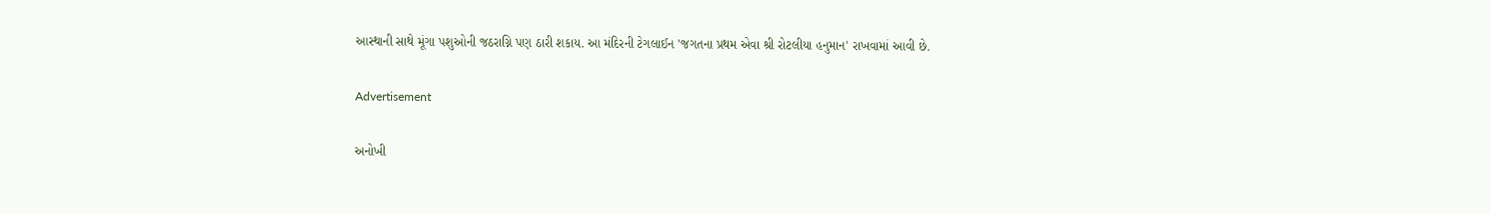આસ્થાની સાથે મૂંગા પશુઓની જઠરાગ્નિ પણ ઠારી શકાય. આ મંદિરની ટેગલાઈન 'જગતના પ્રથમ એવા શ્રી રોટલીયા હનુમાન' રાખવામાં આવી છે.

Advertisement

અનોખી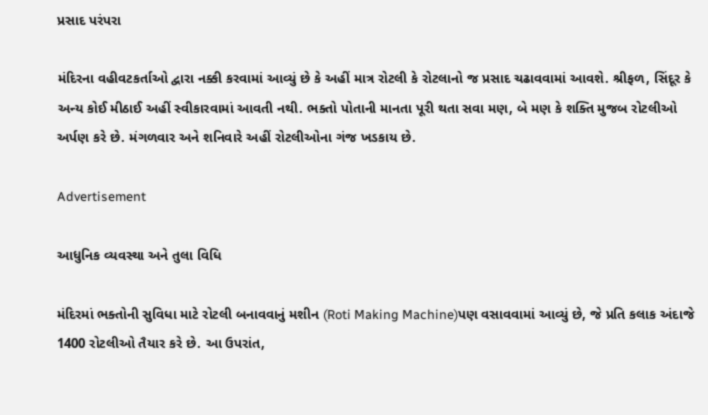પ્રસાદ પરંપરા

મંદિરના વહીવટકર્તાઓ દ્વારા નક્કી કરવામાં આવ્યું છે કે અહીં માત્ર રોટલી કે રોટલાનો જ પ્રસાદ ચઢાવવામાં આવશે. શ્રીફળ, સિંદૂર કે અન્ય કોઈ મીઠાઈ અહીં સ્વીકારવામાં આવતી નથી. ભક્તો પોતાની માનતા પૂરી થતા સવા મણ, બે મણ કે શક્તિ મુજબ રોટલીઓ અર્પણ કરે છે. મંગળવાર અને શનિવારે અહીં રોટલીઓના ગંજ ખડકાય છે.

Advertisement

આધુનિક વ્યવસ્થા અને તુલા વિધિ

મંદિરમાં ભક્તોની સુવિધા માટે રોટલી બનાવવાનું મશીન (Roti Making Machine)પણ વસાવવામાં આવ્યું છે, જે પ્રતિ કલાક અંદાજે 1400 રોટલીઓ તૈયાર કરે છે. આ ઉપરાંત,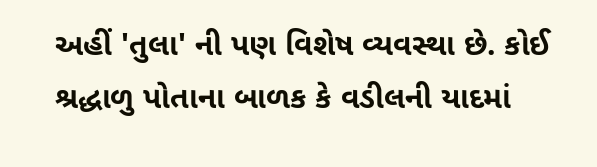અહીં 'તુલા' ની પણ વિશેષ વ્યવસ્થા છે. કોઈ શ્રદ્ધાળુ પોતાના બાળક કે વડીલની યાદમાં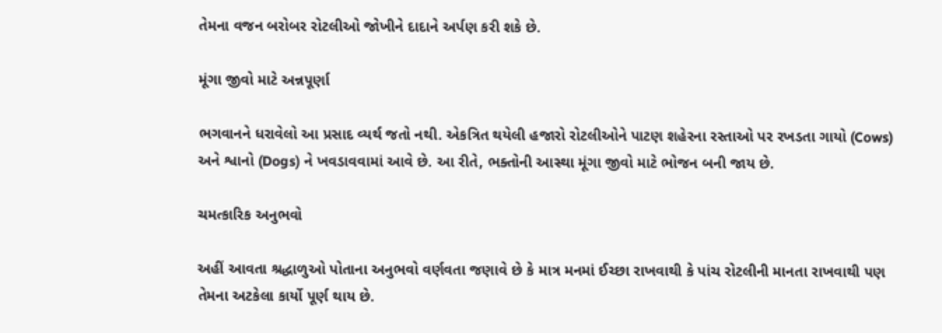તેમના વજન બરોબર રોટલીઓ જોખીને દાદાને અર્પણ કરી શકે છે.

મૂંગા જીવો માટે અન્નપૂર્ણા

ભગવાનને ધરાવેલો આ પ્રસાદ વ્યર્થ જતો નથી. એકત્રિત થયેલી હજારો રોટલીઓને પાટણ શહેરના રસ્તાઓ પર રખડતા ગાયો (Cows) અને શ્વાનો (Dogs) ને ખવડાવવામાં આવે છે. આ રીતે, ભક્તોની આસ્થા મૂંગા જીવો માટે ભોજન બની જાય છે.

ચમત્કારિક અનુભવો

અહીં આવતા શ્રદ્ધાળુઓ પોતાના અનુભવો વર્ણવતા જણાવે છે કે માત્ર મનમાં ઈચ્છા રાખવાથી કે પાંચ રોટલીની માનતા રાખવાથી પણ તેમના અટકેલા કાર્યો પૂર્ણ થાય છે.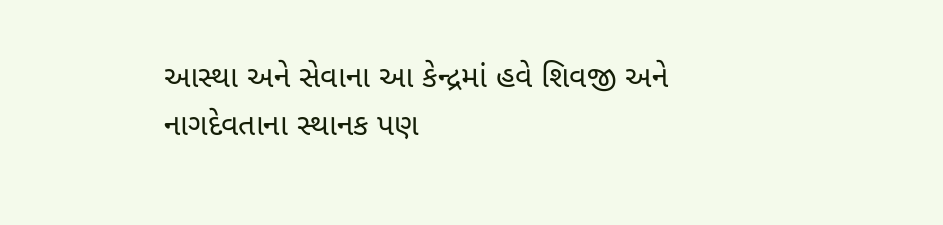આસ્થા અને સેવાના આ કેન્દ્રમાં હવે શિવજી અને નાગદેવતાના સ્થાનક પણ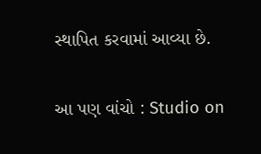સ્થાપિત કરવામાં આવ્યા છે.

આ પણ વાંચો : Studio on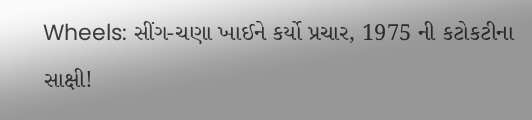Wheels: સીંગ-ચણા ખાઈને કર્યો પ્રચાર, 1975 ની કટોકટીના સાક્ષી!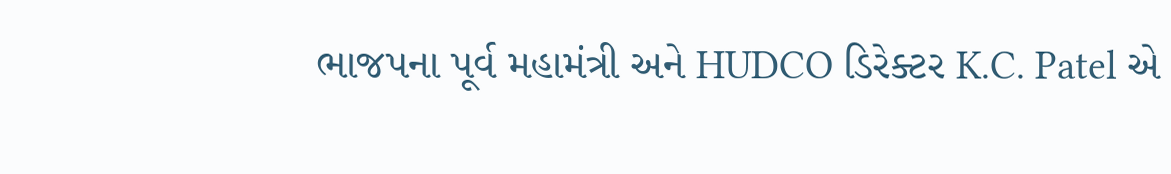ભાજપના પૂર્વ મહામંત્રી અને HUDCO ડિરેક્ટર K.C. Patel એ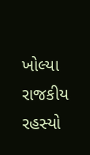ખોલ્યા રાજકીય રહસ્યો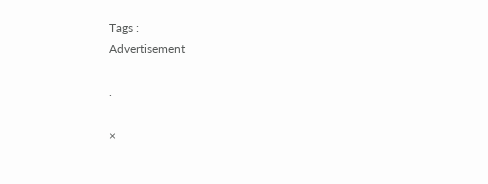Tags :
Advertisement

.

×